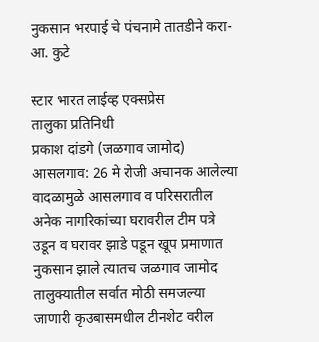नुकसान भरपाई चे पंचनामे तातडीने करा- आ. कुटे

स्टार भारत लाईव्ह एक्सप्रेस
तालुका प्रतिनिधी
प्रकाश दांडगे (जळगाव जामोद)
आसलगाव: 26 मे रोजी अचानक आलेल्या वादळामुळे आसलगाव व परिसरातील अनेक नागरिकांच्या घरावरील टीम पत्रे उडून व घरावर झाडे पडून खूप प्रमाणात नुकसान झाले त्यातच जळगाव जामोद तालुक्यातील सर्वात मोठी समजल्या जाणारी कृउबासमधील टीनशेट वरील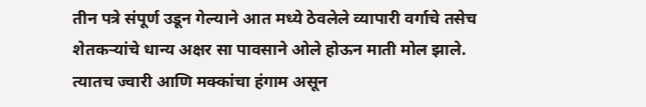तीन पत्रे संपूर्ण उडून गेल्याने आत मध्ये ठेवलेले व्यापारी वर्गाचे तसेच शेतकऱ्यांचे धान्य अक्षर सा पावसाने ओले होऊन माती मोल झाले. त्यातच ज्वारी आणि मक्कांचा हंगाम असून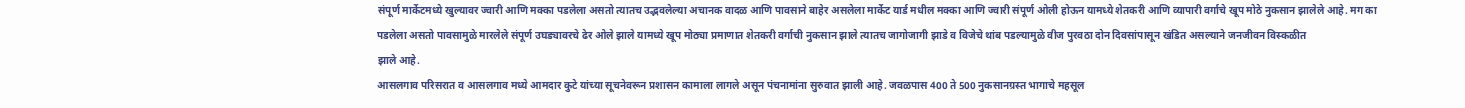संपूर्ण मार्केटमध्ये खुल्यावर ज्वारी आणि मक्का पडलेला असतो त्यातच उद्भवलेल्या अचानक वादळ आणि पावसाने बाहेर असलेला मार्केट यार्ड मधील मक्का आणि ज्वारी संपूर्ण ओली होऊन यामध्ये शेतकरी आणि व्यापारी वर्गाचे खूप मोठे नुकसान झालेले आहे. मग का पडलेला असतो पावसामुळे मारलेले संपूर्ण उघड्यावरचे ढेर ओले झाले यामध्ये खूप मोठ्या प्रमाणात शेतकरी वर्गाची नुकसान झाले त्यातच जागोजागी झाडे व विजेचे थांब पडल्यामुळे वीज पुरवठा दोन दिवसांपासून खंडित असल्याने जनजीवन विस्कळीत
झाले आहे.
आसलगाव परिसरात व आसलगाव मध्ये आमदार कुटे यांच्या सूचनेवरून प्रशासन कामाला लागले असून पंचनामांना सुरुवात झाली आहे. जवळपास 400 ते 500 नुकसानग्रस्त भागाचे महसूल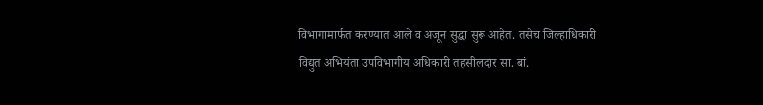विभागामार्फत करण्यात आले व अजून सुद्धा सुरू आहेत. तसेच जिल्हाधिकारी विद्युत अभियंता उपविभागीय अधिकारी तहसीलदार सा. बां.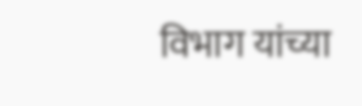विभाग यांच्या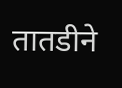तातडीने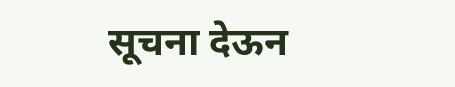सूचना देऊन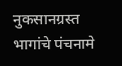नुकसानग्रस्त भागांचे पंचनामे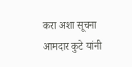करा अशा सूचना आमदार कुटे यांनी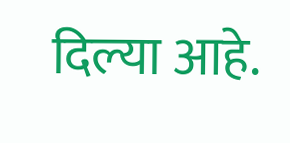दिल्या आहे.